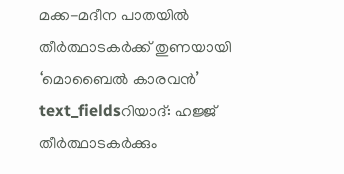മക്ക-മദീന പാതയിൽ തീർത്ഥാടകർക്ക് തുണയായി ‘മൊബൈൽ കാരവൻ’
text_fieldsറിയാദ്: ഹജ്ജ് തീർത്ഥാടകർക്കും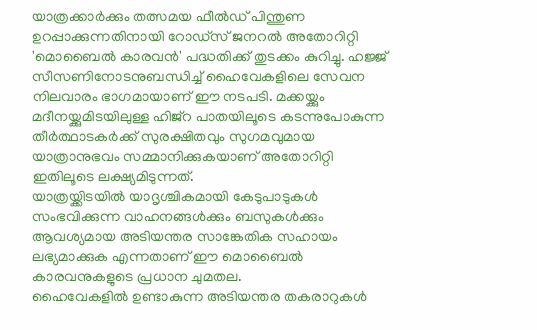യാത്രക്കാർക്കും തത്സമയ ഫീൽഡ് പിന്തുണ ഉറപ്പാക്കുന്നതിനായി റോഡ്സ് ജനറൽ അതോറിറ്റി 'മൊബൈൽ കാരവൻ' പദ്ധതിക്ക് തുടക്കം കുറിച്ചു. ഹജ്ജ് സീസണിനോടനുബന്ധിച്ച് ഹൈവേകളിലെ സേവന നിലവാരം ഭാഗമായാണ് ഈ നടപടി. മക്കയ്ക്കും മദീനയ്ക്കുമിടയിലുള്ള ഹിജ്റ പാതയിലൂടെ കടന്നുപോകുന്ന തീർത്ഥാടകർക്ക് സുരക്ഷിതവും സുഗമവുമായ യാത്രാനുഭവം സമ്മാനിക്കുകയാണ് അതോറിറ്റി ഇതിലൂടെ ലക്ഷ്യമിടുന്നത്.
യാത്രയ്ക്കിടയിൽ യാദൃശ്ചികമായി കേടുപാടുകൾ സംഭവിക്കുന്ന വാഹനങ്ങൾക്കും ബസുകൾക്കും ആവശ്യമായ അടിയന്തര സാങ്കേതിക സഹായം ലഭ്യമാക്കുക എന്നതാണ് ഈ മൊബൈൽ കാരവനുകളുടെ പ്രധാന ചുമതല.
ഹൈവേകളിൽ ഉണ്ടാകുന്ന അടിയന്തര തകരാറുകൾ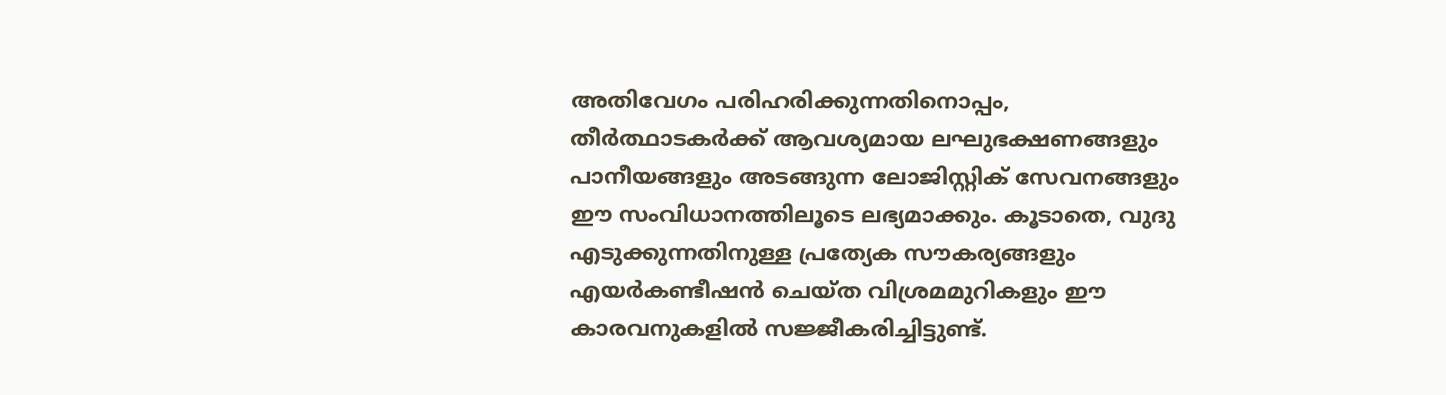അതിവേഗം പരിഹരിക്കുന്നതിനൊപ്പം, തീർത്ഥാടകർക്ക് ആവശ്യമായ ലഘുഭക്ഷണങ്ങളും പാനീയങ്ങളും അടങ്ങുന്ന ലോജിസ്റ്റിക് സേവനങ്ങളും ഈ സംവിധാനത്തിലൂടെ ലഭ്യമാക്കും. കൂടാതെ, വുദു എടുക്കുന്നതിനുള്ള പ്രത്യേക സൗകര്യങ്ങളും എയർകണ്ടീഷൻ ചെയ്ത വിശ്രമമുറികളും ഈ കാരവനുകളിൽ സജ്ജീകരിച്ചിട്ടുണ്ട്.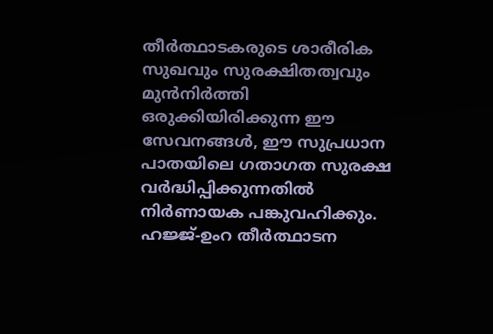തീർത്ഥാടകരുടെ ശാരീരിക സുഖവും സുരക്ഷിതത്വവും മുൻനിർത്തി ഒരുക്കിയിരിക്കുന്ന ഈ സേവനങ്ങൾ, ഈ സുപ്രധാന പാതയിലെ ഗതാഗത സുരക്ഷ വർദ്ധിപ്പിക്കുന്നതിൽ നിർണായക പങ്കുവഹിക്കും. ഹജ്ജ്-ഉംറ തീർത്ഥാടന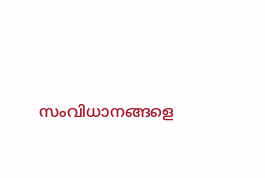സംവിധാനങ്ങളെ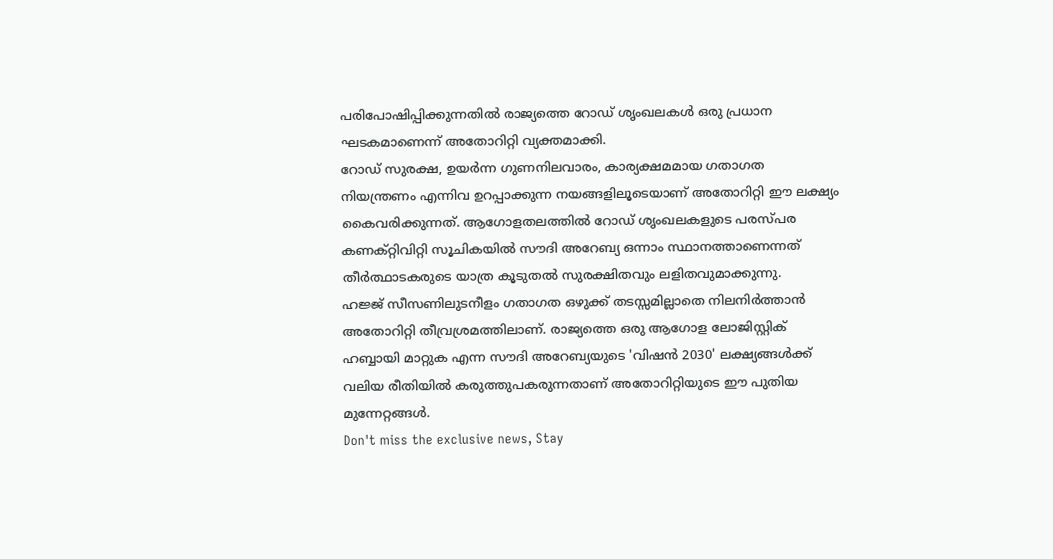പരിപോഷിപ്പിക്കുന്നതിൽ രാജ്യത്തെ റോഡ് ശൃംഖലകൾ ഒരു പ്രധാന ഘടകമാണെന്ന് അതോറിറ്റി വ്യക്തമാക്കി.
റോഡ് സുരക്ഷ, ഉയർന്ന ഗുണനിലവാരം, കാര്യക്ഷമമായ ഗതാഗത നിയന്ത്രണം എന്നിവ ഉറപ്പാക്കുന്ന നയങ്ങളിലൂടെയാണ് അതോറിറ്റി ഈ ലക്ഷ്യം കൈവരിക്കുന്നത്. ആഗോളതലത്തിൽ റോഡ് ശൃംഖലകളുടെ പരസ്പര കണക്റ്റിവിറ്റി സൂചികയിൽ സൗദി അറേബ്യ ഒന്നാം സ്ഥാനത്താണെന്നത് തീർത്ഥാടകരുടെ യാത്ര കൂടുതൽ സുരക്ഷിതവും ലളിതവുമാക്കുന്നു.
ഹജ്ജ് സീസണിലുടനീളം ഗതാഗത ഒഴുക്ക് തടസ്സമില്ലാതെ നിലനിർത്താൻ അതോറിറ്റി തീവ്രശ്രമത്തിലാണ്. രാജ്യത്തെ ഒരു ആഗോള ലോജിസ്റ്റിക് ഹബ്ബായി മാറ്റുക എന്ന സൗദി അറേബ്യയുടെ 'വിഷൻ 2030' ലക്ഷ്യങ്ങൾക്ക് വലിയ രീതിയിൽ കരുത്തുപകരുന്നതാണ് അതോറിറ്റിയുടെ ഈ പുതിയ മുന്നേറ്റങ്ങൾ.
Don't miss the exclusive news, Stay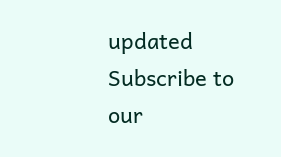updated
Subscribe to our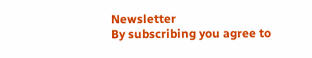Newsletter
By subscribing you agree to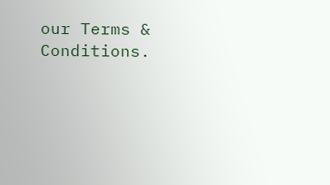our Terms & Conditions.